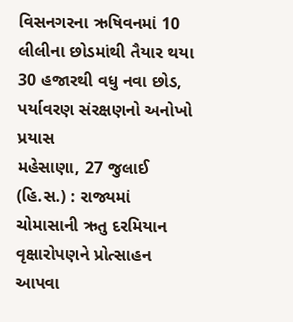વિસનગરના ઋષિવનમાં 10 લીલીના છોડમાંથી તૈયાર થયા 30 હજારથી વધુ નવા છોડ, પર્યાવરણ સંરક્ષણનો અનોખો પ્રયાસ
મહેસાણા, 27 જુલાઈ (હિ.સ.) : રાજ્યમાં ચોમાસાની ઋતુ દરમિયાન વૃક્ષારોપણને પ્રોત્સાહન આપવા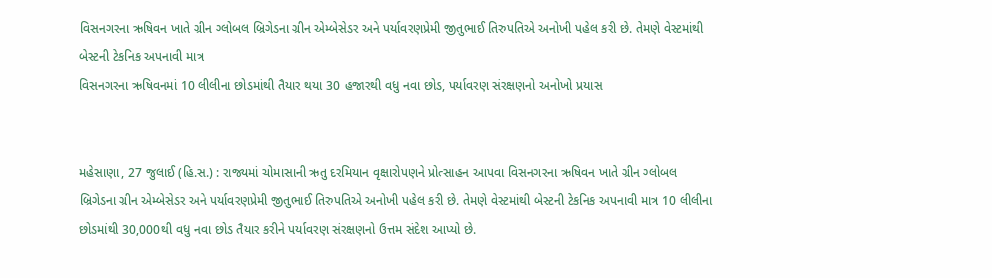વિસનગરના ઋષિવન ખાતે ગ્રીન ગ્લોબલ બ્રિગેડના ગ્રીન એમ્બેસેડર અને પર્યાવરણપ્રેમી જીતુભાઈ તિરુપતિએ અનોખી પહેલ કરી છે. તેમણે વેસ્ટમાંથી બેસ્ટની ટેકનિક અપનાવી માત્ર
વિસનગરના ઋષિવનમાં 10 લીલીના છોડમાંથી તૈયાર થયા 30 હજારથી વધુ નવા છોડ, પર્યાવરણ સંરક્ષણનો અનોખો પ્રયાસ


મહેસાણા, 27 જુલાઈ (હિ.સ.) : રાજ્યમાં ચોમાસાની ઋતુ દરમિયાન વૃક્ષારોપણને પ્રોત્સાહન આપવા વિસનગરના ઋષિવન ખાતે ગ્રીન ગ્લોબલ બ્રિગેડના ગ્રીન એમ્બેસેડર અને પર્યાવરણપ્રેમી જીતુભાઈ તિરુપતિએ અનોખી પહેલ કરી છે. તેમણે વેસ્ટમાંથી બેસ્ટની ટેકનિક અપનાવી માત્ર 10 લીલીના છોડમાંથી 30,000થી વધુ નવા છોડ તૈયાર કરીને પર્યાવરણ સંરક્ષણનો ઉત્તમ સંદેશ આપ્યો છે.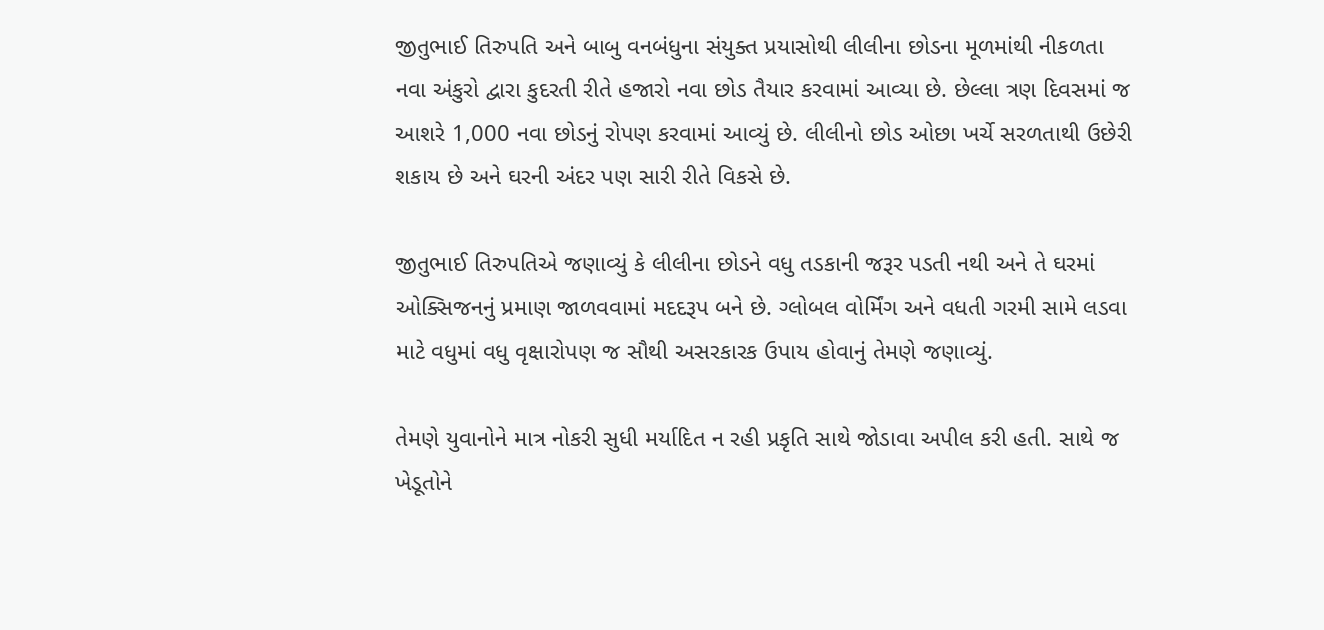જીતુભાઈ તિરુપતિ અને બાબુ વનબંધુના સંયુક્ત પ્રયાસોથી લીલીના છોડના મૂળમાંથી નીકળતા નવા અંકુરો દ્વારા કુદરતી રીતે હજારો નવા છોડ તૈયાર કરવામાં આવ્યા છે. છેલ્લા ત્રણ દિવસમાં જ આશરે 1,000 નવા છોડનું રોપણ કરવામાં આવ્યું છે. લીલીનો છોડ ઓછા ખર્ચે સરળતાથી ઉછેરી શકાય છે અને ઘરની અંદર પણ સારી રીતે વિકસે છે.

જીતુભાઈ તિરુપતિએ જણાવ્યું કે લીલીના છોડને વધુ તડકાની જરૂર પડતી નથી અને તે ઘરમાં ઓક્સિજનનું પ્રમાણ જાળવવામાં મદદરૂપ બને છે. ગ્લોબલ વોર્મિંગ અને વધતી ગરમી સામે લડવા માટે વધુમાં વધુ વૃક્ષારોપણ જ સૌથી અસરકારક ઉપાય હોવાનું તેમણે જણાવ્યું.

તેમણે યુવાનોને માત્ર નોકરી સુધી મર્યાદિત ન રહી પ્રકૃતિ સાથે જોડાવા અપીલ કરી હતી. સાથે જ ખેડૂતોને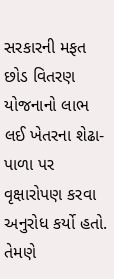સરકારની મફત છોડ વિતરણ યોજનાનો લાભ લઈ ખેતરના શેઢા-પાળા પર વૃક્ષારોપણ કરવા અનુરોધ કર્યો હતો. તેમણે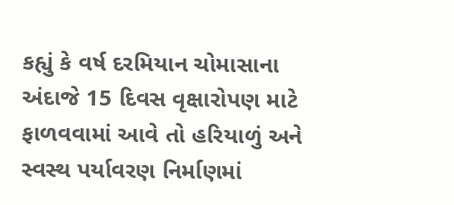કહ્યું કે વર્ષ દરમિયાન ચોમાસાના અંદાજે 15 દિવસ વૃક્ષારોપણ માટે ફાળવવામાં આવે તો હરિયાળું અને સ્વસ્થ પર્યાવરણ નિર્માણમાં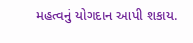મહત્વનું યોગદાન આપી શકાય.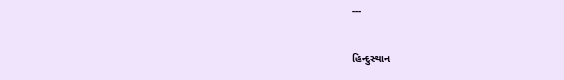---

હિન્દુસ્થાન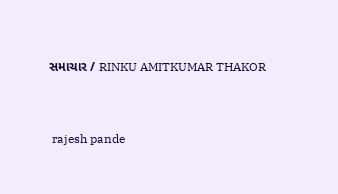સમાચાર / RINKU AMITKUMAR THAKOR


 rajesh pande